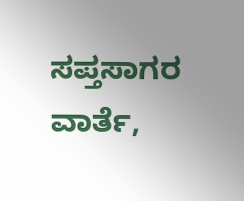ಸಪ್ತಸಾಗರ ವಾರ್ತೆ,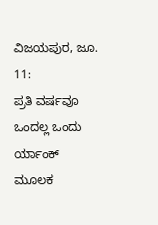ವಿಜಯಪುರ, ಜೂ. 11:
ಪ್ರತಿ ವರ್ಷವೂ ಒಂದಲ್ಲ ಒಂದು ರ್ಯಾಂಕ್ ಮೂಲಕ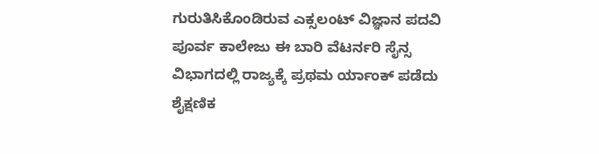ಗುರುತಿಸಿಕೊಂಡಿರುವ ಎಕ್ಸಲಂಟ್ ವಿಜ್ಞಾನ ಪದವಿ ಪೂರ್ವ ಕಾಲೇಜು ಈ ಬಾರಿ ವೆಟರ್ನರಿ ಸೈನ್ಸ ವಿಭಾಗದಲ್ಲಿ ರಾಜ್ಯಕ್ಕೆ ಪ್ರಥಮ ರ್ಯಾಂಕ್ ಪಡೆದು ಶೈಕ್ಷಣಿಕ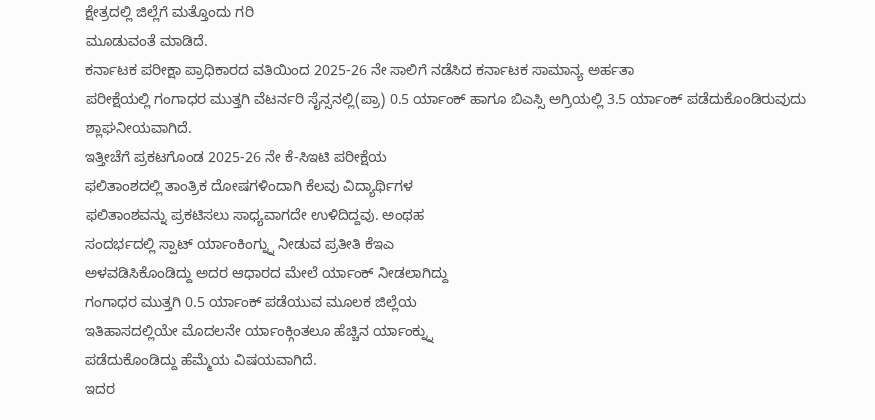ಕ್ಷೇತ್ರದಲ್ಲಿ ಜಿಲ್ಲೆಗೆ ಮತ್ತೊಂದು ಗರಿ
ಮೂಡುವಂತೆ ಮಾಡಿದೆ.
ಕರ್ನಾಟಕ ಪರೀಕ್ಷಾ ಪ್ರಾಧಿಕಾರದ ವತಿಯಿಂದ 2025-26 ನೇ ಸಾಲಿಗೆ ನಡೆಸಿದ ಕರ್ನಾಟಕ ಸಾಮಾನ್ಯ ಅರ್ಹತಾ
ಪರೀಕ್ಷೆಯಲ್ಲಿ ಗಂಗಾಧರ ಮುತ್ತಗಿ ವೆಟರ್ನರಿ ಸೈನ್ಸನಲ್ಲಿ(ಪ್ರಾ) 0.5 ರ್ಯಾಂಕ್ ಹಾಗೂ ಬಿಎಸ್ಸಿ ಅಗ್ರಿಯಲ್ಲಿ 3.5 ರ್ಯಾಂಕ್ ಪಡೆದುಕೊಂಡಿರುವುದು ಶ್ಲಾಘನೀಯವಾಗಿದೆ.
ಇತ್ತೀಚೆಗೆ ಪ್ರಕಟಗೊಂಡ 2025-26 ನೇ ಕೆ-ಸಿಇಟಿ ಪರೀಕ್ಷೆಯ
ಫಲಿತಾಂಶದಲ್ಲಿ ತಾಂತ್ರಿಕ ದೋಷಗಳಿಂದಾಗಿ ಕೆಲವು ವಿದ್ಯಾರ್ಥಿಗಳ
ಫಲಿತಾಂಶವನ್ನು ಪ್ರಕಟಿಸಲು ಸಾಧ್ಯವಾಗದೇ ಉಳಿದಿದ್ದವು. ಅಂಥಹ
ಸಂದರ್ಭದಲ್ಲಿ ಸ್ಪಾಟ್ ರ್ಯಾಂಕಿಂಗ್ನ್ನು ನೀಡುವ ಪ್ರತೀತಿ ಕೆಇಎ
ಅಳವಡಿಸಿಕೊಂಡಿದ್ದು ಅದರ ಆಧಾರದ ಮೇಲೆ ರ್ಯಾಂಕ್ ನೀಡಲಾಗಿದ್ದು
ಗಂಗಾಧರ ಮುತ್ತಗಿ 0.5 ರ್ಯಾಂಕ್ ಪಡೆಯುವ ಮೂಲಕ ಜಿಲ್ಲೆಯ
ಇತಿಹಾಸದಲ್ಲಿಯೇ ಮೊದಲನೇ ರ್ಯಾಂಕ್ಗಿಂತಲೂ ಹೆಚ್ಚಿನ ರ್ಯಾಂಕ್ನ್ನು
ಪಡೆದುಕೊಂಡಿದ್ದು ಹೆಮ್ಮೆಯ ವಿಷಯವಾಗಿದೆ.
ಇದರ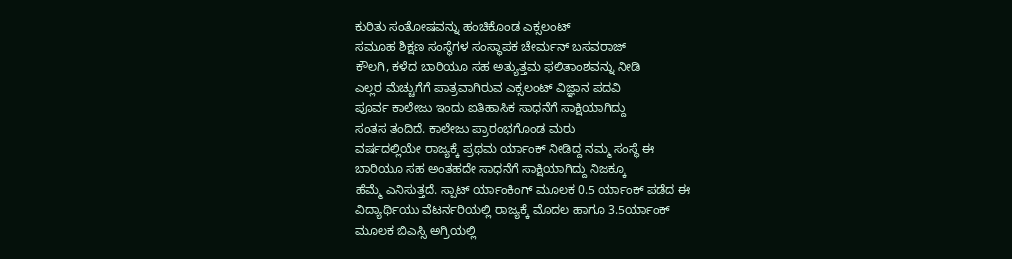ಕುರಿತು ಸಂತೋಷವನ್ನು ಹಂಚಿಕೊಂಡ ಎಕ್ಸಲಂಟ್
ಸಮೂಹ ಶಿಕ್ಷಣ ಸಂಸ್ಥೆಗಳ ಸಂಸ್ಥಾಪಕ ಚೇರ್ಮನ್ ಬಸವರಾಜ್
ಕೌಲಗಿ, ಕಳೆದ ಬಾರಿಯೂ ಸಹ ಅತ್ಯುತ್ತಮ ಫಲಿತಾಂಶವನ್ನು ನೀಡಿ
ಎಲ್ಲರ ಮೆಚ್ಚುಗೆಗೆ ಪಾತ್ರವಾಗಿರುವ ಎಕ್ಸಲಂಟ್ ವಿಜ್ಞಾನ ಪದವಿ
ಪೂರ್ವ ಕಾಲೇಜು ಇಂದು ಐತಿಹಾಸಿಕ ಸಾಧನೆಗೆ ಸಾಕ್ಷಿಯಾಗಿದ್ದು
ಸಂತಸ ತಂದಿದೆ. ಕಾಲೇಜು ಪ್ರಾರಂಭಗೊಂಡ ಮರು
ವರ್ಷದಲ್ಲಿಯೇ ರಾಜ್ಯಕ್ಕೆ ಪ್ರಥಮ ರ್ಯಾಂಕ್ ನೀಡಿದ್ದ ನಮ್ಮ ಸಂಸ್ಥೆ ಈ
ಬಾರಿಯೂ ಸಹ ಅಂತಹದೇ ಸಾಧನೆಗೆ ಸಾಕ್ಷಿಯಾಗಿದ್ದು ನಿಜಕ್ಕೂ
ಹೆಮ್ಮೆ ಎನಿಸುತ್ತದೆ. ಸ್ಪಾಟ್ ರ್ಯಾಂಕಿಂಗ್ ಮೂಲಕ 0.5 ರ್ಯಾಂಕ್ ಪಡೆದ ಈ
ವಿದ್ಯಾರ್ಥಿಯು ವೆಟರ್ನರಿಯಲ್ಲಿ ರಾಜ್ಯಕ್ಕೆ ಮೊದಲ ಹಾಗೂ 3.5ರ್ಯಾಂಕ್
ಮೂಲಕ ಬಿಎಸ್ಸಿ ಅಗ್ರಿಯಲ್ಲಿ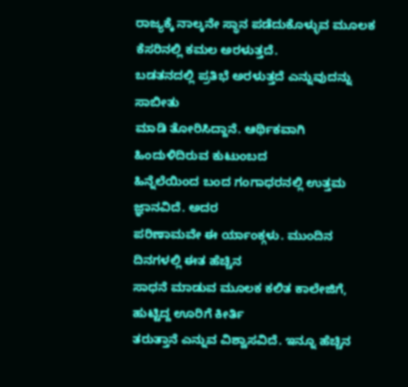ರಾಜ್ಯಕ್ಕೆ ನಾಲ್ಕನೇ ಸ್ಥಾನ ಪಡೆದುಕೊಳ್ಳುವ ಮೂಲಕ ಕೆಸರಿನಲ್ಲಿ ಕಮಲ ಅರಳುತ್ತದೆ.
ಬಡತನದಲ್ಲಿ ಪ್ರತಿಭೆ ಅರಳುತ್ತದೆ ಎನ್ನುವುದನ್ನು ಸಾಬೀತು
ಮಾಡಿ ತೋರಿಸಿದ್ದಾನೆ. ಆರ್ಥಿಕವಾಗಿ ಹಿಂದುಳಿದಿರುವ ಕುಟುಂಬದ
ಹಿನ್ನೆಲೆಯಿಂದ ಬಂದ ಗಂಗಾಧರನಲ್ಲಿ ಉತ್ತಮ ಜ್ಞಾನವಿದೆ. ಅದರ
ಪರಿಣಾಮವೇ ಈ ರ್ಯಾಂಕ್ಗಳು. ಮುಂದಿನ ದಿನಗಳಲ್ಲಿ ಈತ ಹೆಚ್ಚಿನ
ಸಾಧನೆ ಮಾಡುವ ಮೂಲಕ ಕಲಿತ ಕಾಲೇಜಿಗೆ, ಹುಟ್ಟಿದ್ದ ಊರಿಗೆ ಕೀರ್ತಿ
ತರುತ್ತಾನೆ ಎನ್ನುವ ವಿಶ್ವಾಸವಿದೆ. ಇನ್ನೂ ಹೆಚ್ಚಿನ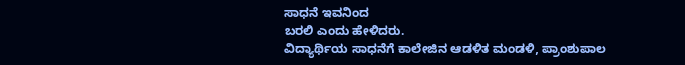ಸಾಧನೆ ಇವನಿಂದ
ಬರಲಿ ಎಂದು ಹೇಳಿದರು.
ವಿದ್ಯಾರ್ಥಿಯ ಸಾಧನೆಗೆ ಕಾಲೇಜಿನ ಆಡಳಿತ ಮಂಡಳಿ, ಪ್ರಾಂಶುಪಾಲ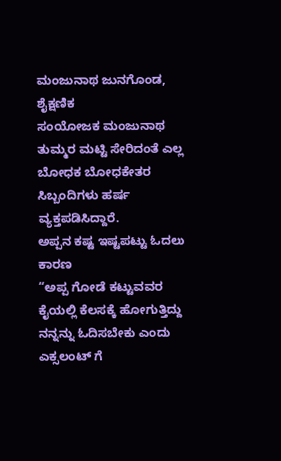ಮಂಜುನಾಥ ಜುನಗೊಂಡ, ಶೈಕ್ಷಣಿಕ
ಸಂಯೋಜಕ ಮಂಜುನಾಥ ತುಮ್ಮರ ಮಟ್ಟಿ ಸೇರಿದಂತೆ ಎಲ್ಲ
ಬೋಧಕ ಬೋಧಕೇತರ ಸಿಬ್ಬಂದಿಗಳು ಹರ್ಷ ವ್ಯಕ್ತಪಡಿಸಿದ್ದಾರೆ.
ಅಪ್ಪನ ಕಷ್ಟ ಇಷ್ಟಪಟ್ಟು ಓದಲು ಕಾರಣ
“ಅಪ್ಪ ಗೋಡೆ ಕಟ್ಟುವವರ ಕೈಯಲ್ಲಿ ಕೆಲಸಕ್ಕೆ ಹೋಗುತ್ತಿದ್ದು ನನ್ನನ್ನು ಓದಿಸಬೇಕು ಎಂದು ಎಕ್ಸಲಂಟ್ ಗೆ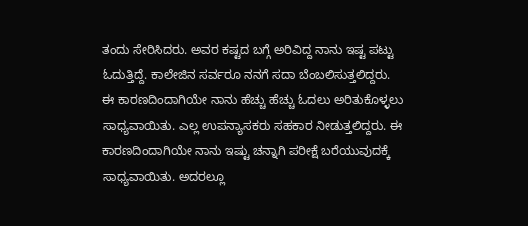ತಂದು ಸೇರಿಸಿದರು. ಅವರ ಕಷ್ಟದ ಬಗ್ಗೆ ಅರಿವಿದ್ದ ನಾನು ಇಷ್ಟ ಪಟ್ಟು
ಓದುತ್ತಿದ್ದೆ. ಕಾಲೇಜಿನ ಸರ್ವರೂ ನನಗೆ ಸದಾ ಬೆಂಬಲಿಸುತ್ತಲಿದ್ದರು.
ಈ ಕಾರಣದಿಂದಾಗಿಯೇ ನಾನು ಹೆಚ್ಚು ಹೆಚ್ಚು ಓದಲು ಅರಿತುಕೊಳ್ಳಲು
ಸಾಧ್ಯವಾಯಿತು. ಎಲ್ಲ ಉಪನ್ಯಾಸಕರು ಸಹಕಾರ ನೀಡುತ್ತಲಿದ್ದರು. ಈ
ಕಾರಣದಿಂದಾಗಿಯೇ ನಾನು ಇಷ್ಟು ಚನ್ನಾಗಿ ಪರೀಕ್ಷೆ ಬರೆಯುವುದಕ್ಕೆ
ಸಾಧ್ಯವಾಯಿತು. ಅದರಲ್ಲೂ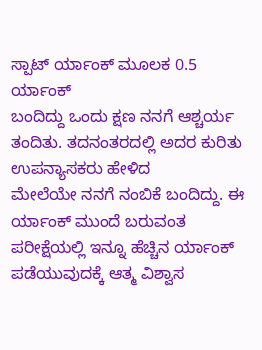ಸ್ಪಾಟ್ ರ್ಯಾಂಕ್ ಮೂಲಕ 0.5 ರ್ಯಾಂಕ್
ಬಂದಿದ್ದು ಒಂದು ಕ್ಷಣ ನನಗೆ ಆಶ್ಚರ್ಯ ತಂದಿತು. ತದನಂತರದಲ್ಲಿ ಅದರ ಕುರಿತು ಉಪನ್ಯಾಸಕರು ಹೇಳಿದ
ಮೇಲೆಯೇ ನನಗೆ ನಂಬಿಕೆ ಬಂದಿದ್ದು. ಈ ರ್ಯಾಂಕ್ ಮುಂದೆ ಬರುವಂತ ಪರೀಕ್ಷೆಯಲ್ಲಿ ಇನ್ನೂ ಹೆಚ್ಚಿನ ರ್ಯಾಂಕ್
ಪಡೆಯುವುದಕ್ಕೆ ಆತ್ಮ ವಿಶ್ವಾಸ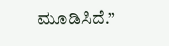ಮೂಡಿಸಿದೆ.”